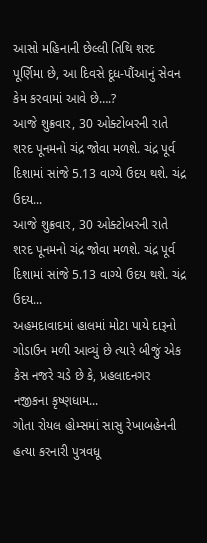આસો મહિનાની છેલ્લી તિથિ શરદ પૂર્ણિમા છે, આ દિવસે દૂધ-પૌંઆનું સેવન કેમ કરવામાં આવે છે….?
આજે શુક્રવાર, 30 ઓક્ટોબરની રાતે શરદ પૂનમનો ચંદ્ર જોવા મળશે. ચંદ્ર પૂર્વ દિશામાં સાંજે 5.13 વાગ્યે ઉદય થશે. ચંદ્ર ઉદય...
આજે શુક્રવાર, 30 ઓક્ટોબરની રાતે શરદ પૂનમનો ચંદ્ર જોવા મળશે. ચંદ્ર પૂર્વ દિશામાં સાંજે 5.13 વાગ્યે ઉદય થશે. ચંદ્ર ઉદય...
અહમદાવાદમાં હાલમાં મોટા પાયે દારૂનો ગોડાઉન મળી આવ્યું છે ત્યારે બીજું એક કેસ નજરે ચડે છે કે, પ્રહલાદનગર નજીકના કૃષ્ણધામ...
ગોતા રોયલ હોમ્સમાં સાસુ રેખાબહેનની હત્યા કરનારી પુત્રવધૂ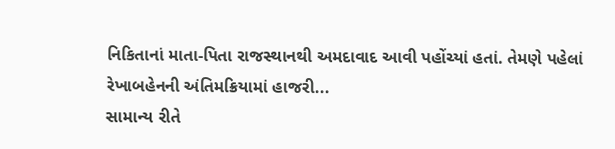નિકિતાનાં માતા-પિતા રાજસ્થાનથી અમદાવાદ આવી પહોંચ્યાં હતાં. તેમણે પહેલાં રેખાબહેનની અંતિમક્રિયામાં હાજરી...
સામાન્ય રીતે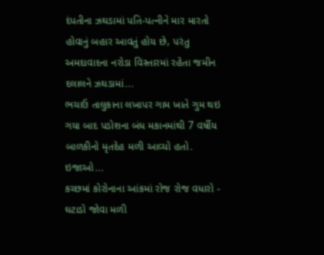દંપતીના ઝઘડામાં પતિ-પત્નીને માર મારતો હોવાનું બહાર આવતું હોય છે, પરંતુ અમદાવાદના નરોડા વિસ્તારમાં રહેતા જમીન દલાલને ઝઘડામાં...
ભચાઉ તાલુકાના લખાપર ગામ ખાતે ગુમ થઇ ગયા બાદ પડોશના બંધ મકાનમાંથી 7 વર્ષીય બાળકીનો મૃતદેહ મળી આવ્યો હતો. ઇજાઓ...
કચ્છમાં કોરોનાના આંકમાં રોજ રોજ વધારો - ઘટાડો જોવા મળી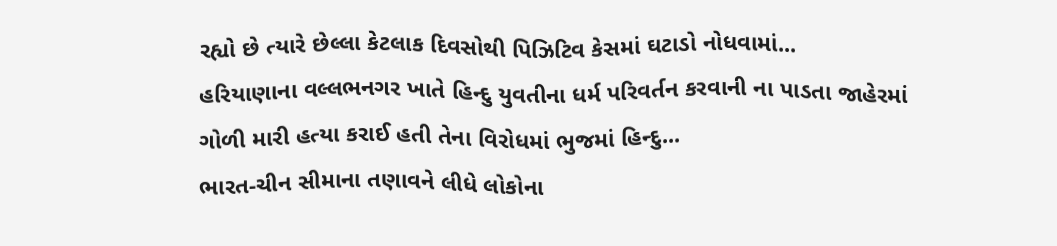રહ્યો છે ત્યારે છેલ્લા કેટલાક દિવસોથી પિઝિટિવ કેસમાં ઘટાડો નોધવામાં...
હરિયાણાના વલ્લભનગર ખાતે હિન્દુ યુવતીના ધર્મ પરિવર્તન કરવાની ના પાડતા જાહેરમાં ગોળી મારી હત્યા કરાઈ હતી તેના વિરોધમાં ભુજમાં હિન્દુ...
ભારત-ચીન સીમાના તણાવને લીધે લોકોના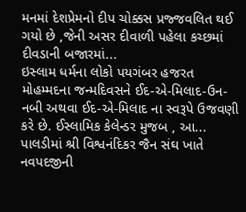મનમાં દેશપ્રેમનો દીપ ચોક્કસ પ્રજ્જવલિત થઈ ગયો છે ,જેની અસર દીવાળી પહેલા કચ્છમાં દીવડાની બજારમાં...
ઇસ્લામ ધર્મના લોકો પયગંબર હજરત મોહમ્મદના જન્મદિવસને ઈદ-એ-મિલાદ-ઉન-નબી અથવા ઈદ-એ-મિલાદ ના સ્વરૂપે ઉજવણી કરે છે. ઈસ્લામિક કેલેન્ડર મુજબ , આ...
પાલડીમાં શ્રી વિશ્વનંદિકર જૈન સંઘ ખાતે નવપદજીની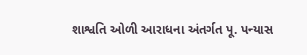શાશ્વતિ ઓળી આરાધના અંતર્ગત પૂ. પન્યાસ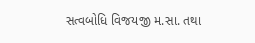સત્વબોધિ વિજયજી મ.સા. તથા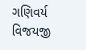ગણિવર્ય વિજયજી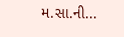મ.સા.ની...